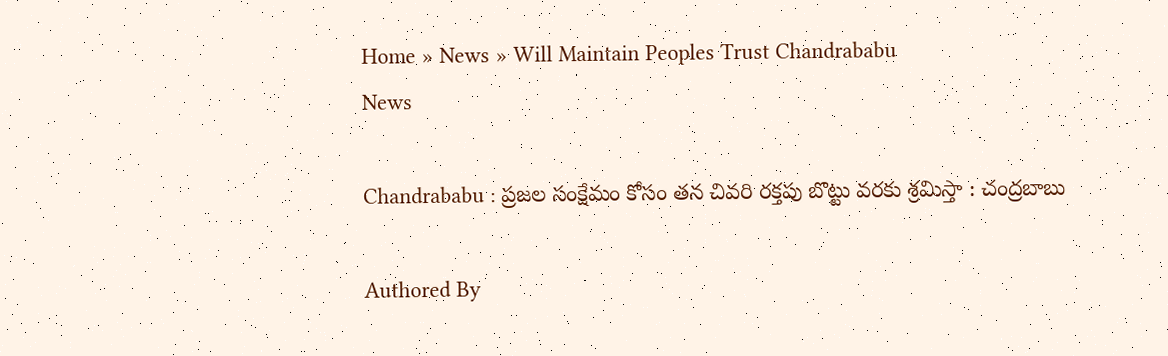Home » News » Will Maintain Peoples Trust Chandrababu
News

Chandrababu : ప్రజల సంక్షేమం కోసం తన చివరి రక్తపు బొట్టు వరకు శ్రమిస్తా : చంద్రబాబు

Authored By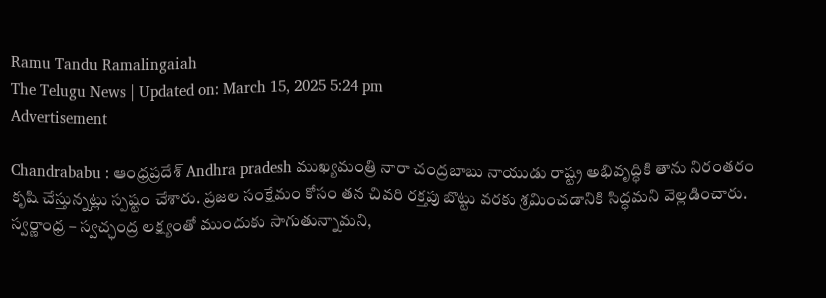Ramu Tandu Ramalingaiah
The Telugu News | Updated on: March 15, 2025 5:24 pm
Advertisement

Chandrababu : ఆంధ్రప్రదేశ్ Andhra pradesh ముఖ్యమంత్రి నారా చంద్రబాబు నాయుడు రాష్ట్ర అభివృద్ధికి తాను నిరంతరం కృషి చేస్తున్నట్లు స్పష్టం చేశారు. ప్రజల సంక్షేమం కోసం తన చివరి రక్తపు బొట్టు వరకు శ్రమించడానికి సిద్ధమని వెల్లడించారు. స్వర్ణాంధ్ర – స్వచ్ఛంద్ర లక్ష్యంతో ముందుకు సాగుతున్నామని,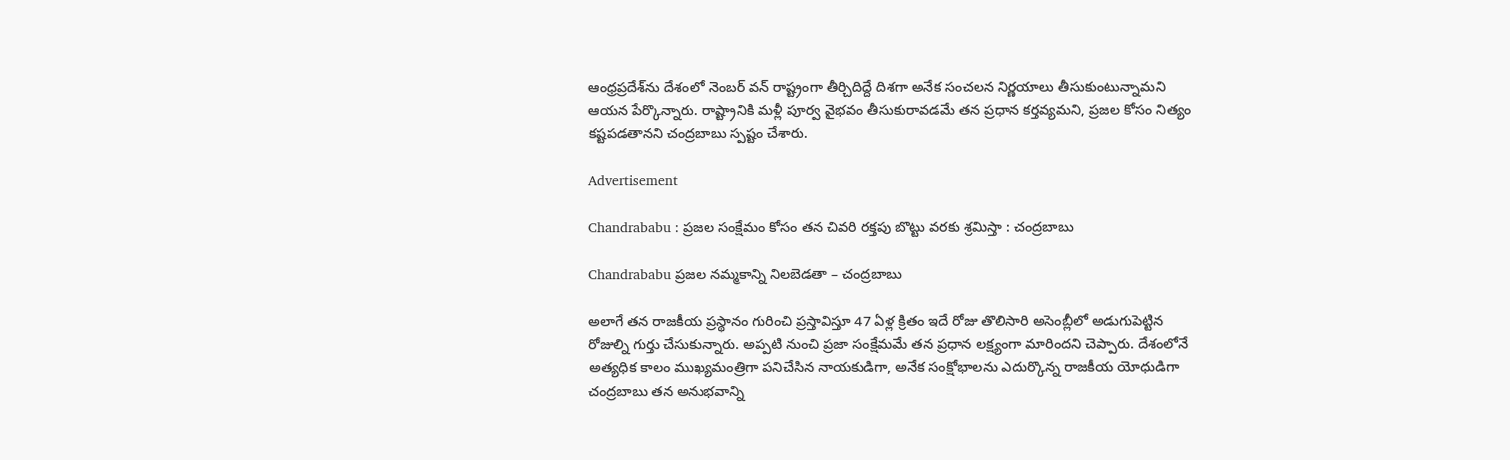ఆంధ్రప్రదేశ్‌ను దేశంలో నెంబర్ వన్ రాష్ట్రంగా తీర్చిదిద్దే దిశగా అనేక సంచలన నిర్ణయాలు తీసుకుంటున్నామని ఆయన పేర్కొన్నారు. రాష్ట్రానికి మళ్లీ పూర్వ వైభవం తీసుకురావడమే తన ప్రధాన కర్తవ్యమని, ప్రజల కోసం నిత్యం కష్టపడతానని చంద్రబాబు స్పష్టం చేశారు.

Advertisement

Chandrababu : ప్రజల సంక్షేమం కోసం తన చివరి రక్తపు బొట్టు వరకు శ్రమిస్తా : చంద్రబాబు

Chandrababu ప్రజల నమ్మకాన్ని నిలబెడతా – చంద్రబాబు

అలాగే తన రాజకీయ ప్రస్థానం గురించి ప్రస్తావిస్తూ 47 ఏళ్ల క్రితం ఇదే రోజు తొలిసారి అసెంబ్లీలో అడుగుపెట్టిన రోజుల్ని గుర్తు చేసుకున్నారు. అప్పటి నుంచి ప్రజా సంక్షేమమే తన ప్రధాన లక్ష్యంగా మారిందని చెప్పారు. దేశంలోనే అత్యధిక కాలం ముఖ్యమంత్రిగా పనిచేసిన నాయకుడిగా, అనేక సంక్షోభాలను ఎదుర్కొన్న రాజకీయ యోధుడిగా చంద్రబాబు తన అనుభవాన్ని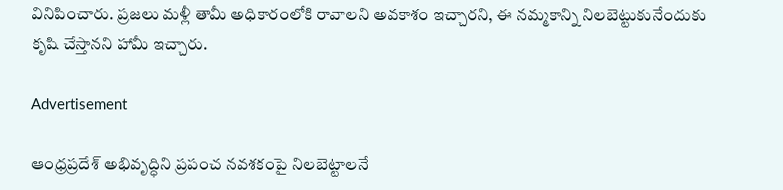వినిపించారు. ప్రజలు మళ్లీ తామీ అధికారంలోకి రావాలని అవకాశం ఇచ్చారని, ఈ నమ్మకాన్ని నిలబెట్టుకునేందుకు కృషి చేస్తానని హామీ ఇచ్చారు.

Advertisement

ఆంధ్రప్రదేశ్ అభివృద్ధిని ప్రపంచ నవశకంపై నిలబెట్టాలనే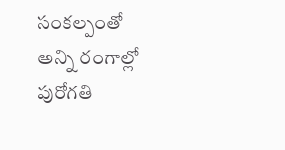సంకల్పంతో అన్ని రంగాల్లో పురోగతి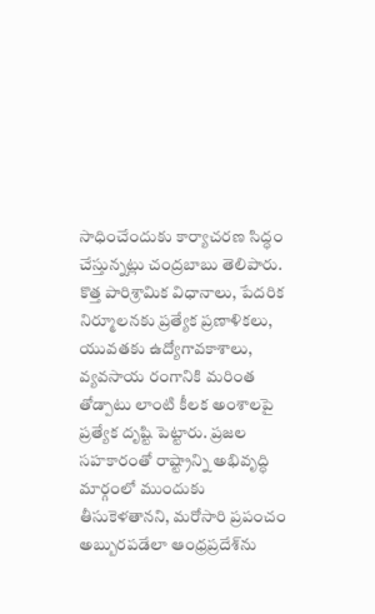సాధించేందుకు కార్యాచరణ సిద్ధం చేస్తున్నట్లు చంద్రబాబు తెలిపారు. కొత్త పారిశ్రామిక విధానాలు, పేదరిక నిర్మూలనకు ప్రత్యేక ప్రణాళికలు, యువతకు ఉద్యోగావకాశాలు, వ్యవసాయ రంగానికి మరింత తోడ్పాటు లాంటి కీలక అంశాలపై ప్రత్యేక దృష్టి పెట్టారు. ప్రజల సహకారంతో రాష్ట్రాన్ని అభివృద్ధి మార్గంలో ముందుకు తీసుకెళతానని, మరోసారి ప్రపంచం అబ్బురపడేలా ఆంధ్రప్రదేశ్‌ను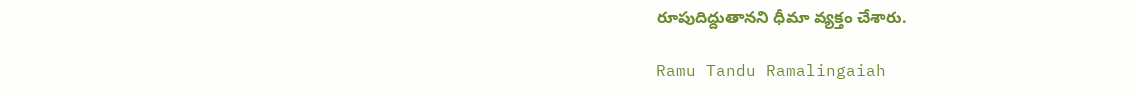రూపుదిద్దుతానని ధీమా వ్యక్తం చేశారు.

Ramu Tandu Ramalingaiah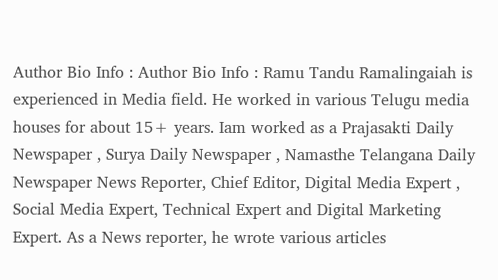Author Bio Info : Author Bio Info : Ramu Tandu Ramalingaiah is experienced in Media field. He worked in various Telugu media houses for about 15+ years. Iam worked as a Prajasakti Daily Newspaper , Surya Daily Newspaper , Namasthe Telangana Daily Newspaper News Reporter, Chief Editor, Digital Media Expert , Social Media Expert, Technical Expert and Digital Marketing Expert. As a News reporter, he wrote various articles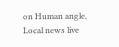on Human angle, Local news live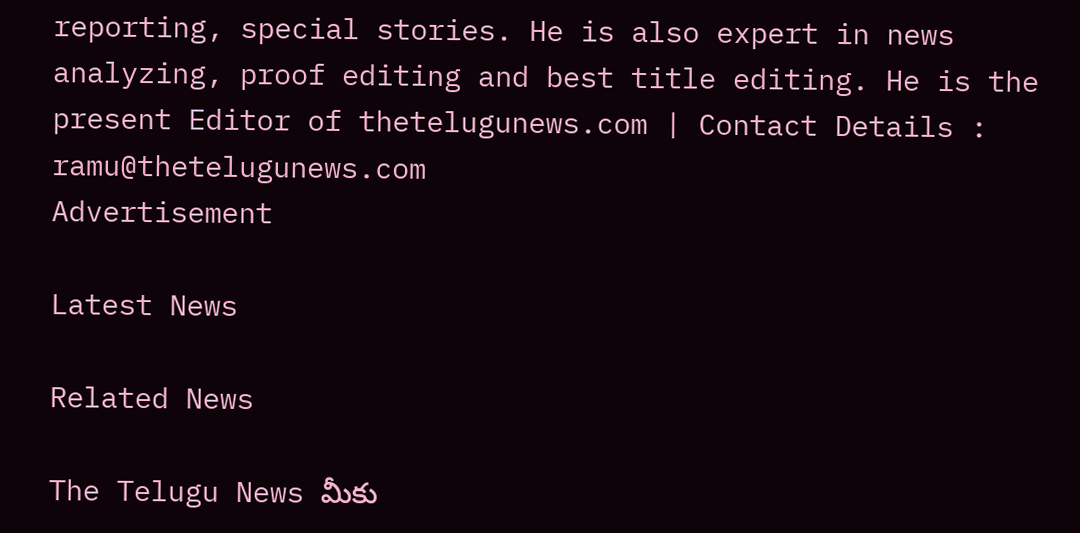reporting, special stories. He is also expert in news analyzing, proof editing and best title editing. He is the present Editor of thetelugunews.com | Contact Details : ramu@thetelugunews.com
Advertisement

Latest News

Related News

The Telugu News మీకు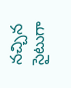నచ్చిన సైటుగా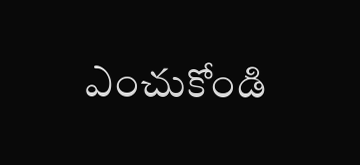ఎంచుకోండి